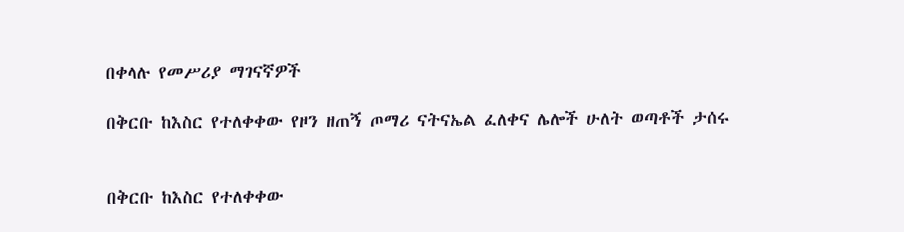በቀላሉ የመሥሪያ ማገናኛዎች

በቅርቡ ከእስር የተለቀቀው የዞን ዘጠኝ ጦማሪ ናትናኤል ፈለቀና ሌሎች ሁለት ወጣቶች ታሰሩ


በቅርቡ ከእስር የተለቀቀው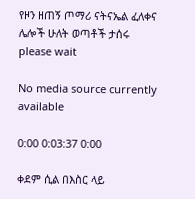የዞን ዘጠኝ ጦማሪ ናትናኤል ፈለቀና ሌሎች ሁለት ወጣቶች ታሰሩ
please wait

No media source currently available

0:00 0:03:37 0:00

ቀደም ሲል በእስር ላይ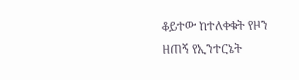ቆይተው ከተለቀቁት የዞን ዘጠኝ የኢንተርኔት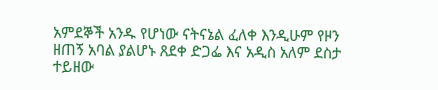አምደኞች አንዱ የሆነው ናትናኔል ፈለቀ እንዲሁም የዞን ዘጠኝ አባል ያልሆኑ ጸደቀ ድጋፌ እና አዲስ አለም ደስታ ተይዘው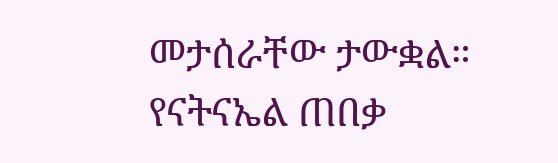መታሰራቸው ታውቋል። የናትናኤል ጠበቃ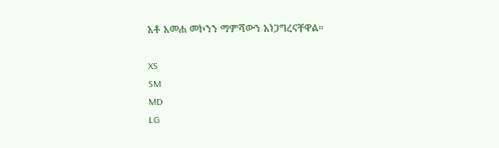አቶ አመሐ መኮንን ማምሻውን አነጋግረናቸዋል።

XS
SM
MD
LG